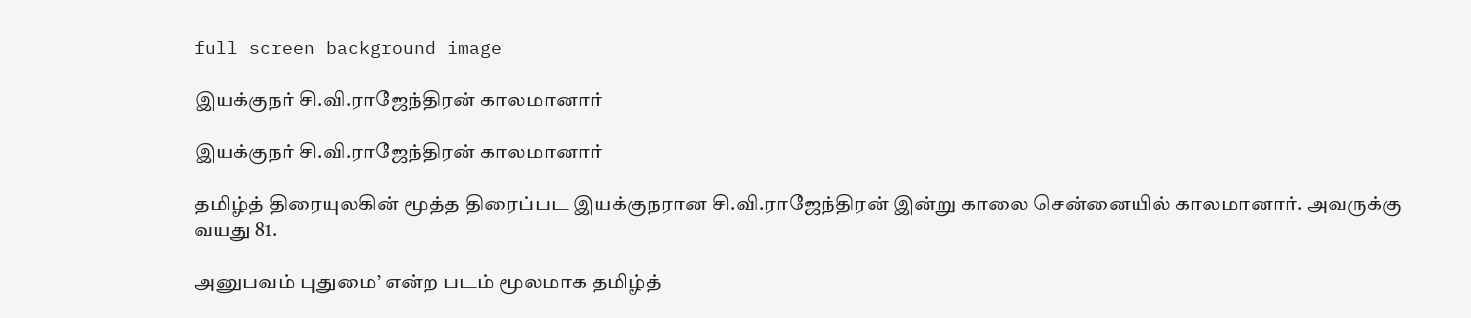full screen background image

இயக்குநர் சி.வி.ராஜேந்திரன் காலமானார்

இயக்குநர் சி.வி.ராஜேந்திரன் காலமானார்

தமிழ்த் திரையுலகின் மூத்த திரைப்பட இயக்குநரான சி.வி.ராஜேந்திரன் இன்று காலை சென்னையில் காலமானார். அவருக்கு வயது 81.

அனுபவம் புதுமை’ என்ற படம் மூலமாக தமிழ்த்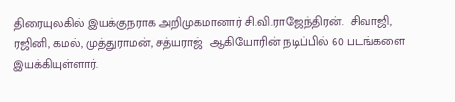திரையுலகில் இயக்குநராக அறிமுகமானார் சி.வி.ராஜேந்திரன்.  சிவாஜி, ரஜினி, கமல், முத்துராமன், சத்யராஜ்  ஆகியோரின் நடிப்பில் 60 படங்களை இயக்கியுள்ளார்.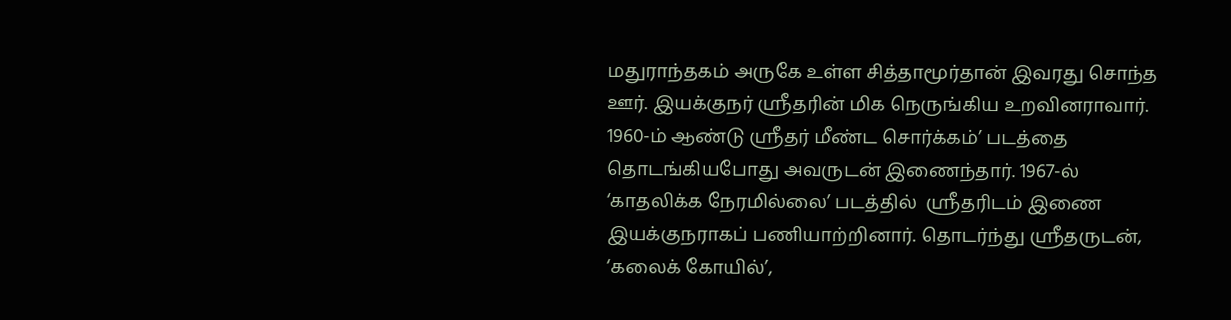மதுராந்தகம் அருகே உள்ள சித்தாமூர்தான் இவரது சொந்த ஊர். இயக்குநர் ஸ்ரீதரின் மிக நெருங்கிய உறவினராவார். 1960-ம் ஆண்டு ஸ்ரீதர் மீண்ட சொர்க்கம்’ படத்தை தொடங்கியபோது அவருடன் இணைந்தார். 1967-ல் ‘காதலிக்க நேரமில்லை’ படத்தில்  ஸ்ரீதரிடம் இணை இயக்குநராகப் பணியாற்றினார். தொடர்ந்து ஸ்ரீதருடன், ‘கலைக் கோயில்’,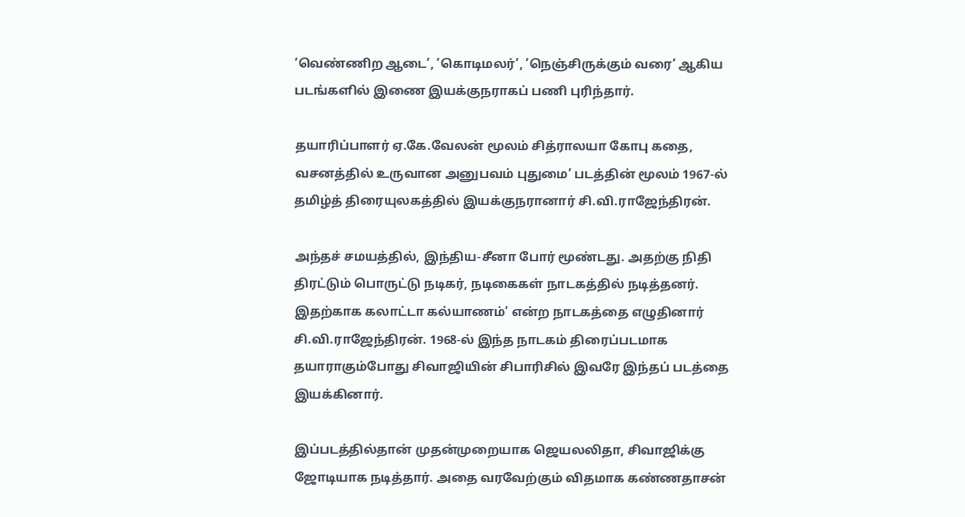‘வெண்ணிற ஆடை’, ’கொடிமலர்’, ’நெஞ்சிருக்கும் வரை’ ஆகிய படங்களில் இணை இயக்குநராகப் பணி புரிந்தார்.

தயாரிப்பாளர் ஏ.கே.வேலன் மூலம் சித்ராலயா கோபு கதை, வசனத்தில் உருவான அனுபவம் புதுமை’ படத்தின் மூலம் 1967-ல் தமிழ்த் திரையுலகத்தில் இயக்குநரானார் சி.வி.ராஜேந்திரன்.

அந்தச் சமயத்தில், இந்திய-சீனா போர் மூண்டது. அதற்கு நிதி திரட்டும் பொருட்டு நடிகர், நடிகைகள் நாடகத்தில் நடித்தனர். இதற்காக கலாட்டா கல்யாணம்’ என்ற நாடகத்தை எழுதினார் சி.வி.ராஜேந்திரன். 1968-ல் இந்த நாடகம் திரைப்படமாக தயாராகும்போது சிவாஜியின் சிபாரிசில் இவரே இந்தப் படத்தை இயக்கினார்.

இப்படத்தில்தான் முதன்முறையாக ஜெயலலிதா, சிவாஜிக்கு ஜோடியாக நடித்தார். அதை வரவேற்கும் விதமாக கண்ணதாசன்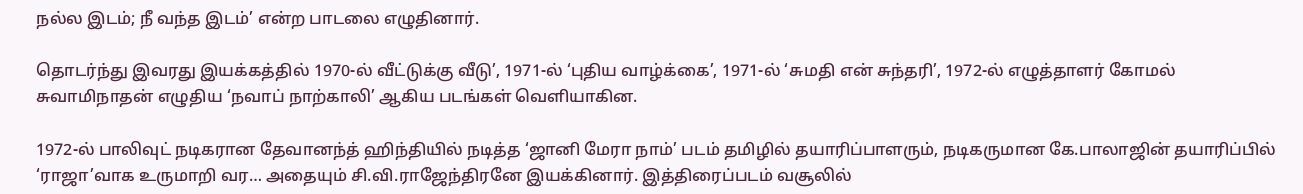நல்ல இடம்; நீ வந்த இடம்’ என்ற பாடலை எழுதினார்.

தொடர்ந்து இவரது இயக்கத்தில் 1970-ல் வீட்டுக்கு வீடு’, 1971-ல் ‘புதிய வாழ்க்கை’, 1971-ல் ‘சுமதி என் சுந்தரி’, 1972-ல் எழுத்தாளர் கோமல் சுவாமிநாதன் எழுதிய ‘நவாப் நாற்காலி’ ஆகிய படங்கள் வெளியாகின.

1972-ல் பாலிவுட் நடிகரான தேவானந்த் ஹிந்தியில் நடித்த ‘ஜானி மேரா நாம்’ படம் தமிழில் தயாரிப்பாளரும், நடிகருமான கே.பாலாஜின் தயாரிப்பில் ‘ராஜா’வாக உருமாறி வர… அதையும் சி.வி.ராஜேந்திரனே இயக்கினார். இத்திரைப்படம் வசூலில்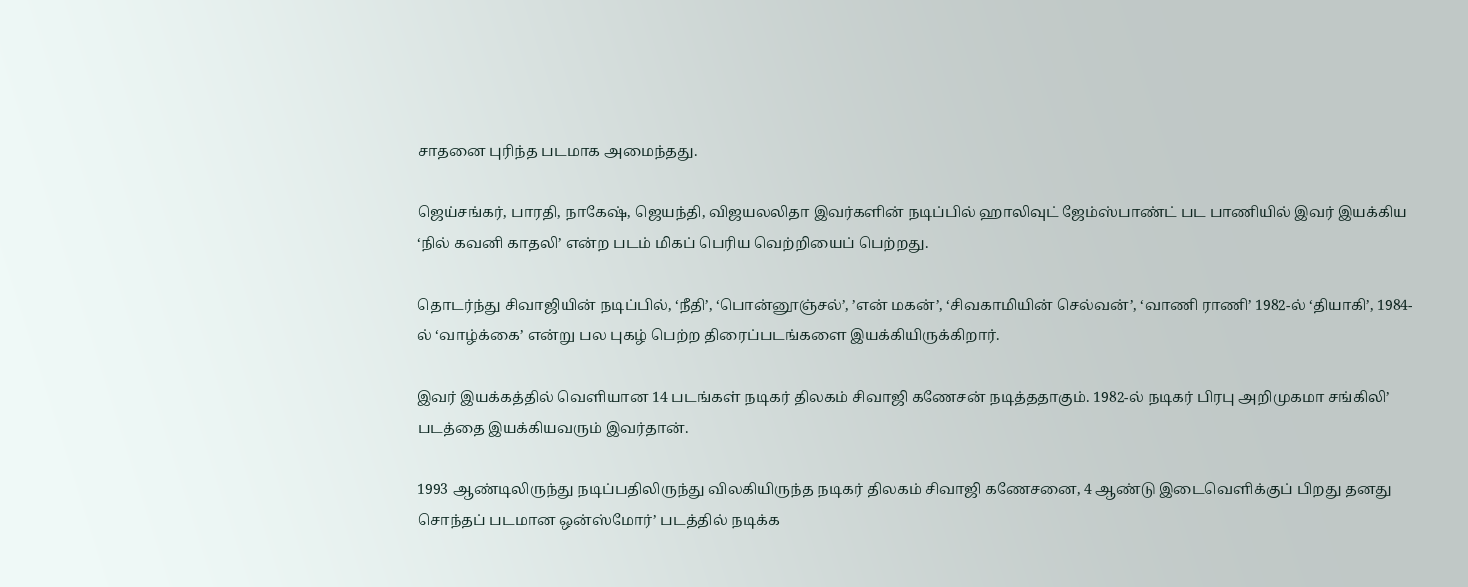சாதனை புரிந்த படமாக அமைந்தது.

ஜெய்சங்கர், பாரதி, நாகேஷ், ஜெயந்தி, விஜயலலிதா இவர்களின் நடிப்பில் ஹாலிவுட் ஜேம்ஸ்பாண்ட் பட பாணியில் இவர் இயக்கிய ‘நில் கவனி காதலி’ என்ற படம் மிகப் பெரிய வெற்றியைப் பெற்றது.

தொடர்ந்து சிவாஜியின் நடிப்பில், ‘நீதி’, ‘பொன்னூஞ்சல்’, ’என் மகன்’, ‘சிவகாமியின் செல்வன்’, ‘வாணி ராணி’ 1982-ல் ‘தியாகி’, 1984-ல் ‘வாழ்க்கை’ என்று பல புகழ் பெற்ற திரைப்படங்களை இயக்கியிருக்கிறார்.

இவர் இயக்கத்தில் வெளியான 14 படங்கள் நடிகர் திலகம் சிவாஜி கணேசன் நடித்ததாகும். 1982-ல் நடிகர் பிரபு அறிமுகமா சங்கிலி’ படத்தை இயக்கியவரும் இவர்தான்.

1993 ஆண்டிலிருந்து நடிப்பதிலிருந்து விலகியிருந்த நடிகர் திலகம் சிவாஜி கணேசனை, 4 ஆண்டு இடைவெளிக்குப் பிறது தனது சொந்தப் படமான ஒன்ஸ்மோர்’ படத்தில் நடிக்க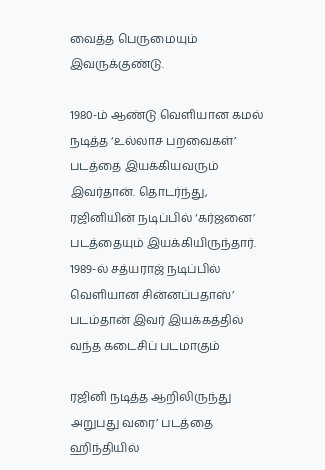வைத்த பெருமையும் இவருக்குண்டு.

1980-ம் ஆண்டு வெளியான கமல் நடித்த ‘உல்லாச பறவைகள்’ படத்தை இயக்கியவரும் இவர்தான். தொடர்ந்து, ரஜினியின் நடிப்பில் ‘கர்ஜனை’ படத்தையும் இயக்கியிருந்தார். 1989-ல் சத்யராஜ் நடிப்பில் வெளியான சின்னப்பதாஸ்’ படம்தான் இவர் இயக்கத்தில் வந்த கடைசிப் படமாகும்

ரஜினி நடித்த ஆறிலிருந்து அறுபது வரை’ படத்தை ஹிந்தியில்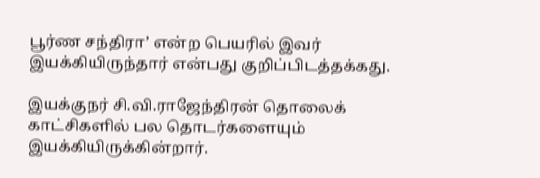பூர்ண சந்திரா’ என்ற பெயரில் இவர் இயக்கியிருந்தார் என்பது குறிப்பிடத்தக்கது.

இயக்குநர் சி.வி.ராஜேந்திரன் தொலைக் காட்சிகளில் பல தொடர்களையும் இயக்கியிருக்கின்றார்.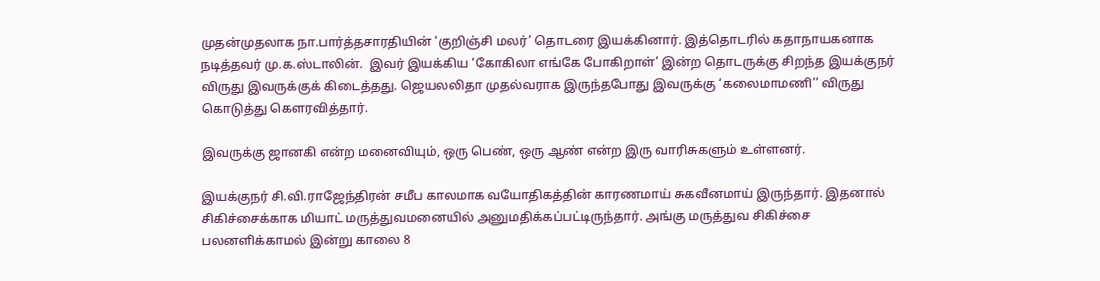முதன்முதலாக நா.பார்த்தசாரதியின் ‘குறிஞ்சி மலர்’ தொடரை இயக்கினார். இத்தொடரில் கதாநாயகனாக நடித்தவர் மு.க.ஸ்டாலின்.  இவர் இயக்கிய ‘கோகிலா எங்கே போகிறாள்’ இன்ற தொடருக்கு சிறந்த இயக்குநர் விருது இவருக்குக் கிடைத்தது. ஜெயலலிதா முதல்வராக இருந்தபோது இவருக்கு ‘கலைமாமணி’’ விருது கொடுத்து கௌரவித்தார்.

இவருக்கு ஜானகி என்ற மனைவியும், ஒரு பெண், ஒரு ஆண் என்ற இரு வாரிசுகளும் உள்ளனர்.

இயக்குநர் சி.வி.ராஜேந்திரன் சமீப காலமாக வயோதிகத்தின் காரணமாய் சுகவீனமாய் இருந்தார். இதனால் சிகிச்சைக்காக மியாட் மருத்துவமனையில் அனுமதிக்கப்பட்டிருந்தார். அங்கு மருத்துவ சிகிச்சை பலனளிக்காமல் இன்று காலை 8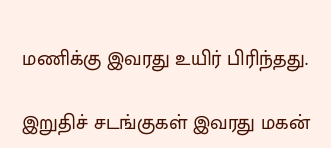மணிக்கு இவரது உயிர் பிரிந்தது.

இறுதிச் சடங்குகள் இவரது மகன்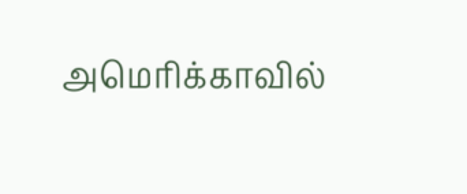அமெரிக்காவில்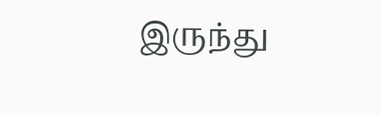இருந்து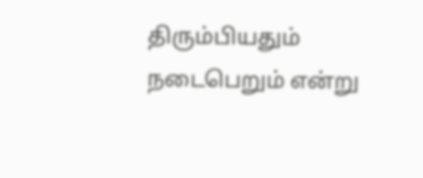திரும்பியதும் நடைபெறும் என்று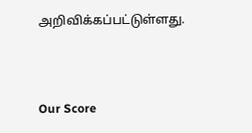அறிவிக்கப்பட்டுள்ளது.



Our Score